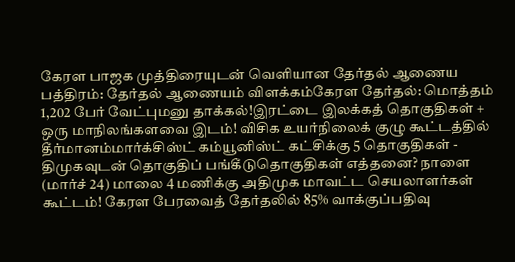கேரள பாஜக முத்திரையுடன் வெளியான தேர்தல் ஆணைய பத்திரம்: தேர்தல் ஆணையம் விளக்கம்கேரள தேர்தல்: மொத்தம் 1,202 பேர் வேட்புமனு தாக்கல்!இரட்டை இலக்கத் தொகுதிகள் + ஒரு மாநிலங்களவை இடம்! விசிக உயர்நிலைக் குழு கூட்டத்தில் தீர்மானம்மார்க்சிஸ்ட் கம்யூனிஸ்ட் கட்சிக்கு 5 தொகுதிகள் - திமுகவுடன் தொகுதிப் பங்கீடுதொகுதிகள் எத்தனை? நாளை (மார்ச் 24) மாலை 4 மணிக்கு அதிமுக மாவட்ட செயலாளர்கள் கூட்டம்! கேரள பேரவைத் தேர்தலில் 85% வாக்குப்பதிவு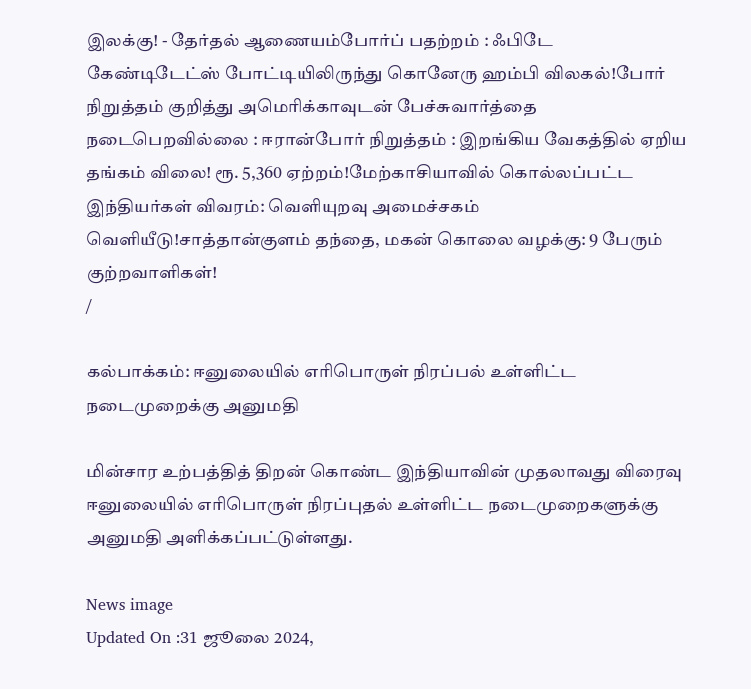இலக்கு! - தேர்தல் ஆணையம்போர்ப் பதற்றம் : ஃபிடே கேண்டிடேட்ஸ் போட்டியிலிருந்து கொனேரு ஹம்பி விலகல்!போர் நிறுத்தம் குறித்து அமெரிக்காவுடன் பேச்சுவார்த்தை நடைபெறவில்லை : ஈரான்போர் நிறுத்தம் : இறங்கிய வேகத்தில் ஏறிய தங்கம் விலை! ரூ. 5,360 ஏற்றம்!மேற்காசியாவில் கொல்லப்பட்ட இந்தியர்கள் விவரம்: வெளியுறவு அமைச்சகம் வெளியீடு!சாத்தான்குளம் தந்தை, மகன் கொலை வழக்கு: 9 பேரும் குற்றவாளிகள்!
/

கல்பாக்கம்: ஈனுலையில் எரிபொருள் நிரப்பல் உள்ளிட்ட நடைமுறைக்கு அனுமதி

மின்சார உற்பத்தித் திறன் கொண்ட இந்தியாவின் முதலாவது விரைவு ஈனுலையில் எரிபொருள் நிரப்புதல் உள்ளிட்ட நடைமுறைகளுக்கு அனுமதி அளிக்கப்பட்டுள்ளது.

News image
Updated On :31 ஜூலை 2024,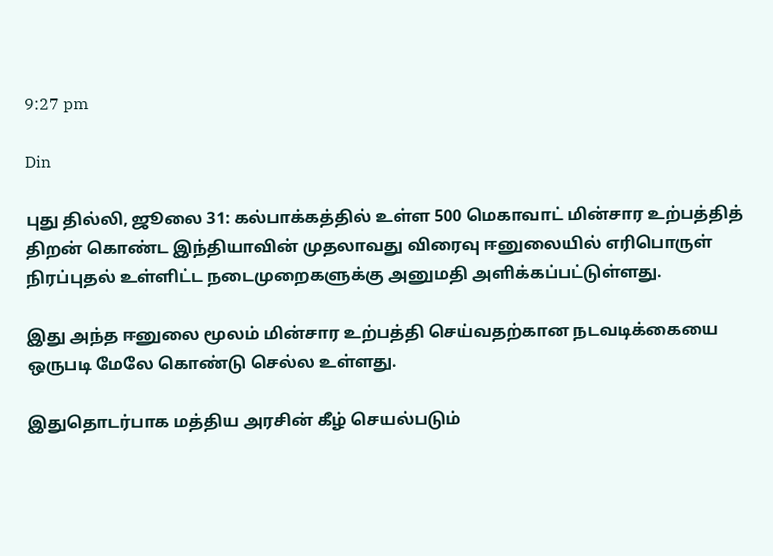9:27 pm

Din

புது தில்லி, ஜூலை 31: கல்பாக்கத்தில் உள்ள 500 மெகாவாட் மின்சார உற்பத்தித் திறன் கொண்ட இந்தியாவின் முதலாவது விரைவு ஈனுலையில் எரிபொருள் நிரப்புதல் உள்ளிட்ட நடைமுறைகளுக்கு அனுமதி அளிக்கப்பட்டுள்ளது.

இது அந்த ஈனுலை மூலம் மின்சார உற்பத்தி செய்வதற்கான நடவடிக்கையை ஒருபடி மேலே கொண்டு செல்ல உள்ளது.

இதுதொடர்பாக மத்திய அரசின் கீழ் செயல்படும்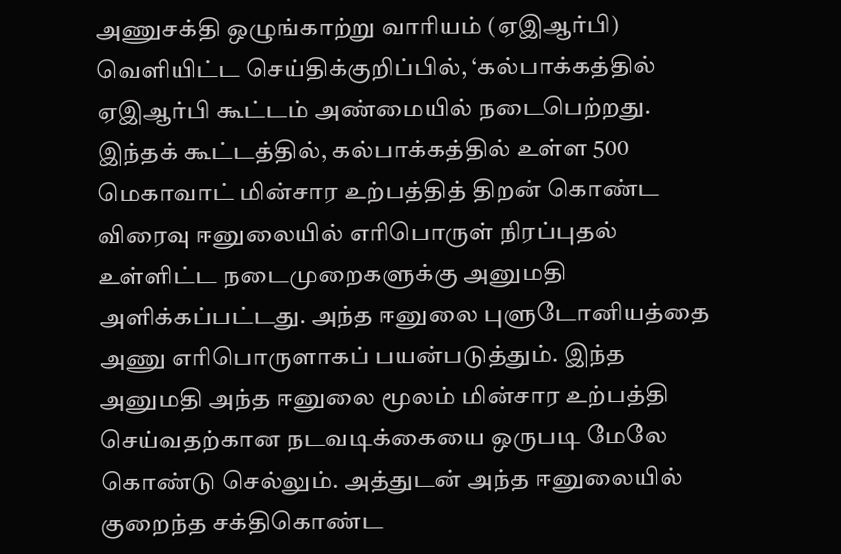அணுசக்தி ஒழுங்காற்று வாரியம் (ஏஇஆர்பி) வெளியிட்ட செய்திக்குறிப்பில், ‘கல்பாக்கத்தில் ஏஇஆர்பி கூட்டம் அண்மையில் நடைபெற்றது. இந்தக் கூட்டத்தில், கல்பாக்கத்தில் உள்ள 500 மெகாவாட் மின்சார உற்பத்தித் திறன் கொண்ட விரைவு ஈனுலையில் எரிபொருள் நிரப்புதல் உள்ளிட்ட நடைமுறைகளுக்கு அனுமதி அளிக்கப்பட்டது. அந்த ஈனுலை புளுடோனியத்தை அணு எரிபொருளாகப் பயன்படுத்தும். இந்த அனுமதி அந்த ஈனுலை மூலம் மின்சார உற்பத்தி செய்வதற்கான நடவடிக்கையை ஒருபடி மேலே கொண்டு செல்லும். அத்துடன் அந்த ஈனுலையில் குறைந்த சக்திகொண்ட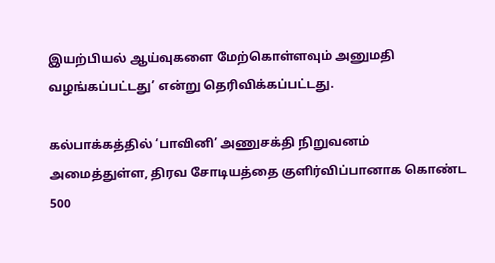இயற்பியல் ஆய்வுகளை மேற்கொள்ளவும் அனுமதி வழங்கப்பட்டது’ என்று தெரிவிக்கப்பட்டது.

கல்பாக்கத்தில் ‘பாவினி’ அணுசக்தி நிறுவனம் அமைத்துள்ள, திரவ சோடியத்தை குளிர்விப்பானாக கொண்ட 500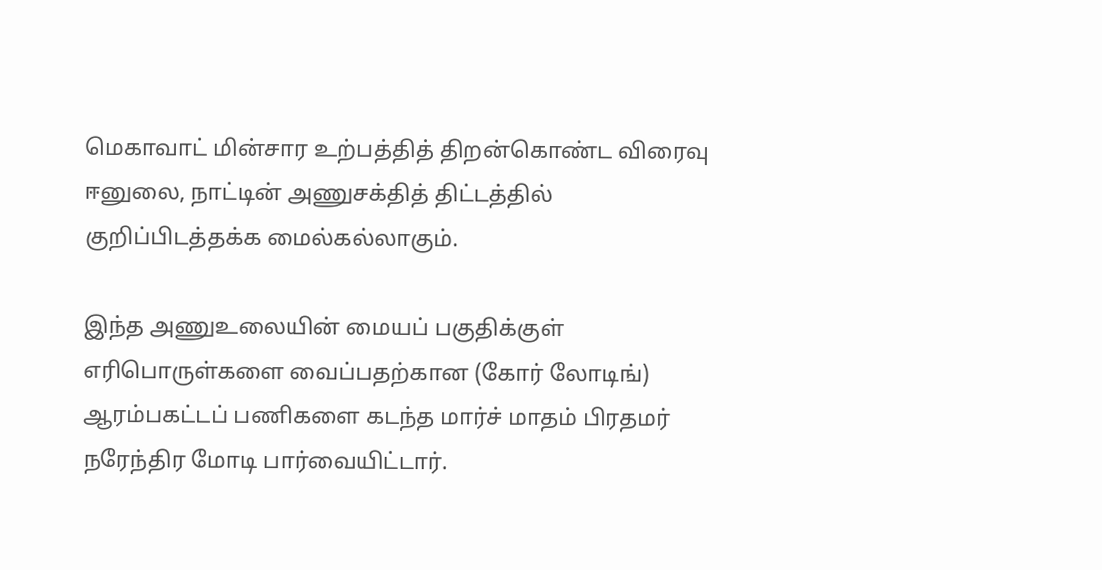மெகாவாட் மின்சார உற்பத்தித் திறன்கொண்ட விரைவு ஈனுலை, நாட்டின் அணுசக்தித் திட்டத்தில் குறிப்பிடத்தக்க மைல்கல்லாகும்.

இந்த அணுஉலையின் மையப் பகுதிக்குள் எரிபொருள்களை வைப்பதற்கான (கோர் லோடிங்) ஆரம்பகட்டப் பணிகளை கடந்த மார்ச் மாதம் பிரதமர் நரேந்திர மோடி பார்வையிட்டார்.